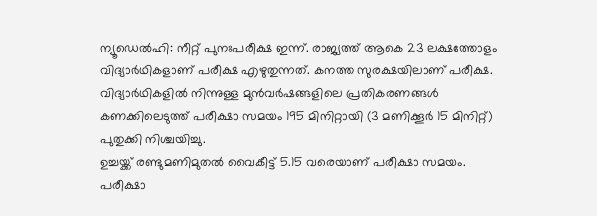ന്യൂഡെൽഹി: നീറ്റ് പുനഃപരീക്ഷ ഇന്ന്. രാജ്യത്ത് ആകെ 23 ലക്ഷത്തോളം വിദ്യാർഥികളാണ് പരീക്ഷ എഴുതുന്നത്. കനത്ത സുരക്ഷയിലാണ് പരീക്ഷ. വിദ്യാർഥികളിൽ നിന്നുള്ള മുൻവർഷങ്ങളിലെ പ്രതികരണങ്ങൾ കണക്കിലെടുത്ത് പരീക്ഷാ സമയം 195 മിനിറ്റായി (3 മണിക്കൂർ 15 മിനിറ്റ്) പുതുക്കി നിശ്ചയിച്ചു.
ഉച്ചയ്ക്ക് രണ്ടുമണിമുതൽ വൈകീട്ട് 5.15 വരെയാണ് പരീക്ഷാ സമയം. പരീക്ഷാ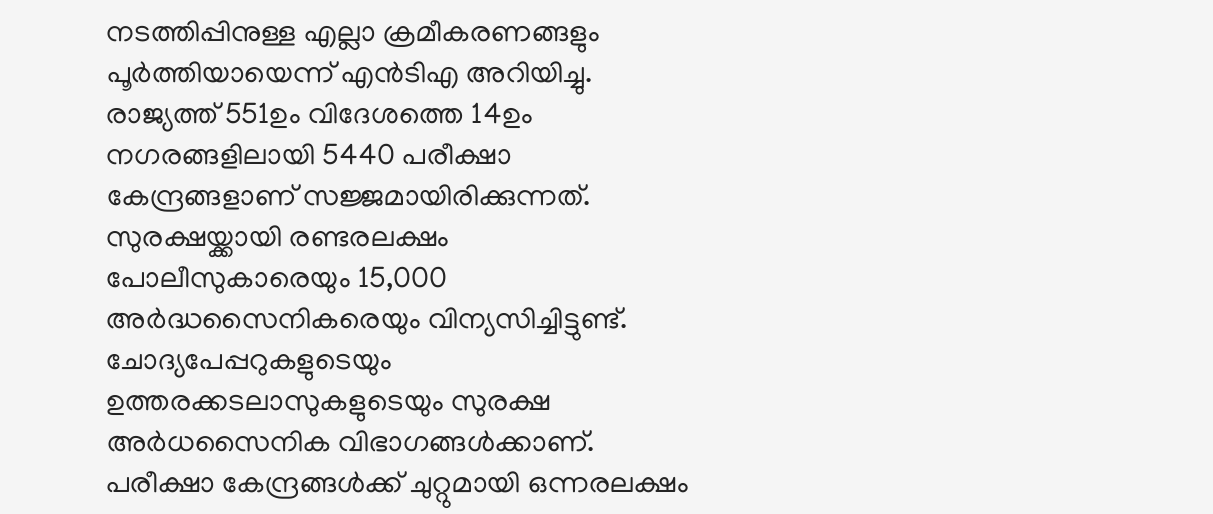നടത്തിപ്പിനുള്ള എല്ലാ ക്രമീകരണങ്ങളും പൂർത്തിയായെന്ന് എൻടിഎ അറിയിച്ചു. രാജ്യത്ത് 551ഉം വിദേശത്തെ 14ഉം നഗരങ്ങളിലായി 5440 പരീക്ഷാ കേന്ദ്രങ്ങളാണ് സജ്ജമായിരിക്കുന്നത്. സുരക്ഷയ്ക്കായി രണ്ടരലക്ഷം പോലീസുകാരെയും 15,000 അർദ്ധസൈനികരെയും വിന്യസിച്ചിട്ടുണ്ട്.
ചോദ്യപേപ്പറുകളുടെയും ഉത്തരക്കടലാസുകളുടെയും സുരക്ഷ അർധസൈനിക വിഭാഗങ്ങൾക്കാണ്. പരീക്ഷാ കേന്ദ്രങ്ങൾക്ക് ചുറ്റുമായി ഒന്നരലക്ഷം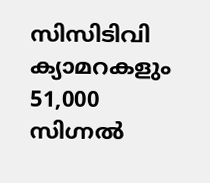സിസിടിവി ക്യാമറകളും 51,000 സിഗ്നൽ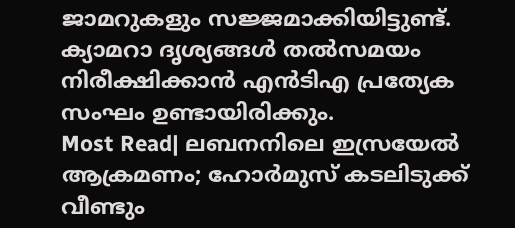ജാമറുകളും സജ്ജമാക്കിയിട്ടുണ്ട്. ക്യാമറാ ദൃശ്യങ്ങൾ തൽസമയം നിരീക്ഷിക്കാൻ എൻടിഎ പ്രത്യേക സംഘം ഉണ്ടായിരിക്കും.
Most Read| ലബനനിലെ ഇസ്രയേൽ ആക്രമണം; ഹോർമുസ് കടലിടുക്ക് വീണ്ടും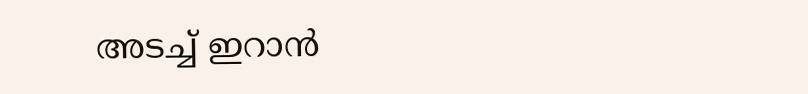അടച്ച് ഇറാൻ